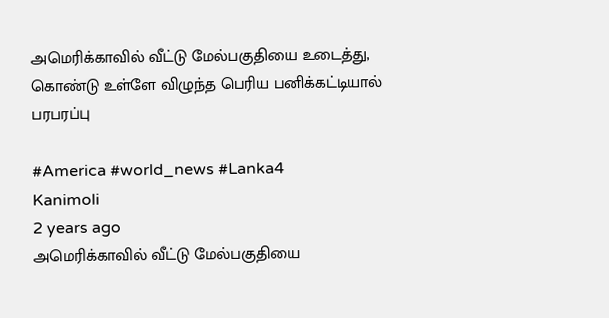அமெரிக்காவில் வீட்டு மேல்பகுதியை உடைத்து, கொண்டு உள்ளே விழுந்த பெரிய பனிக்கட்டியால் பரபரப்பு

#America #world_news #Lanka4
Kanimoli
2 years ago
அமெரிக்காவில் வீட்டு மேல்பகுதியை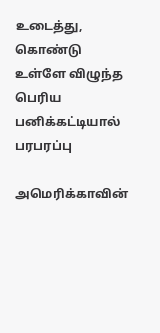உடைத்து, கொண்டு உள்ளே விழுந்த பெரிய பனிக்கட்டியால் பரபரப்பு

அமெரிக்காவின்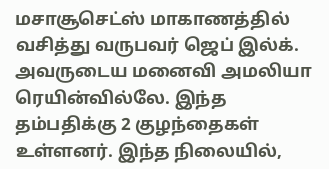மசாசூசெட்ஸ் மாகாணத்தில் வசித்து வருபவர் ஜெப் இல்க். அவருடைய மனைவி அமலியா ரெயின்வில்லே. இந்த தம்பதிக்கு 2 குழந்தைகள் உள்ளனர். இந்த நிலையில்,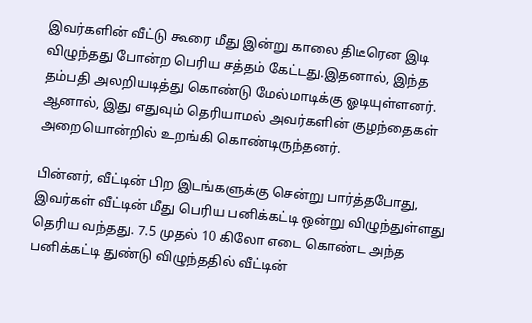இவர்களின் வீட்டு கூரை மீது இன்று காலை திடீரென இடி விழுந்தது போன்ற பெரிய சத்தம் கேட்டது.இதனால், இந்த தம்பதி அலறியடித்து கொண்டு மேல்மாடிக்கு ஓடியுள்ளனர். ஆனால், இது எதுவும் தெரியாமல் அவர்களின் குழந்தைகள் அறையொன்றில் உறங்கி கொண்டிருந்தனர்.

பின்னர், வீட்டின் பிற இடங்களுக்கு சென்று பார்த்தபோது, இவர்கள் வீட்டின் மீது பெரிய பனிக்கட்டி ஒன்று விழுந்துள்ளது தெரிய வந்தது. 7.5 முதல் 10 கிலோ எடை கொண்ட அந்த பனிக்கட்டி துண்டு விழுந்ததில் வீட்டின்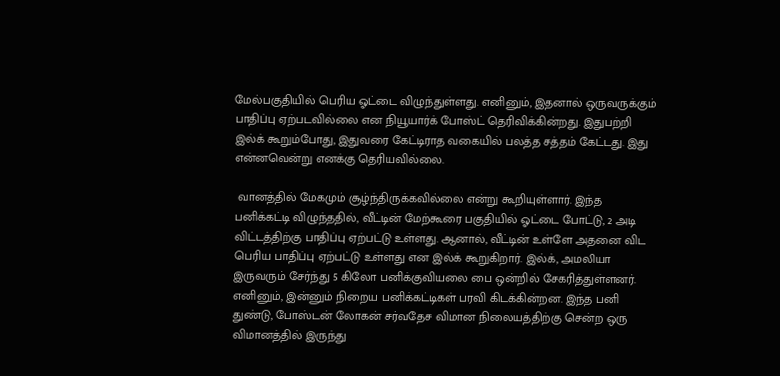மேல்பகுதியில் பெரிய ஓட்டை விழுந்துள்ளது. எனினும், இதனால் ஒருவருக்கும் பாதிப்பு ஏற்படவில்லை என நியூயார்க் போஸ்ட் தெரிவிக்கின்றது. இதுபற்றி இல்க் கூறும்போது, இதுவரை கேட்டிராத வகையில் பலத்த சத்தம் கேட்டது. இது என்னவென்று எனக்கு தெரியவில்லை.

 வானத்தில் மேகமும் சூழ்ந்திருக்கவில்லை என்று கூறியுள்ளார். இந்த பனிக்கட்டி விழுந்ததில், வீட்டின் மேற்கூரை பகுதியில் ஓட்டை போட்டு, 2 அடி விட்டத்திற்கு பாதிப்பு ஏற்பட்டு உள்ளது. ஆனால், வீட்டின் உள்ளே அதனை விட பெரிய பாதிப்பு ஏற்பட்டு உள்ளது என இல்க் கூறுகிறார். இல்க், அமலியா இருவரும் சேர்ந்து 5 கிலோ பனிக்குவியலை பை ஒன்றில் சேகரித்துள்ளனர். எனினும், இன்னும் நிறைய பனிக்கட்டிகள் பரவி கிடக்கின்றன. இந்த பனி துண்டு, போஸ்டன் லோகன் சர்வதேச விமான நிலையத்திற்கு சென்ற ஒரு விமானத்தில் இருந்து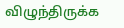விழுந்திருக்க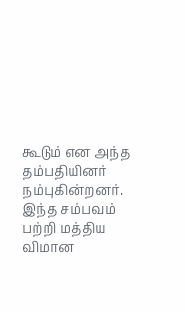கூடும் என அந்த தம்பதியினர் நம்புகின்றனர். இந்த சம்பவம் பற்றி மத்திய விமான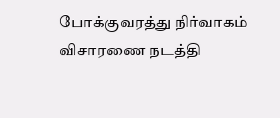போக்குவரத்து நிர்வாகம் விசாரணை நடத்தி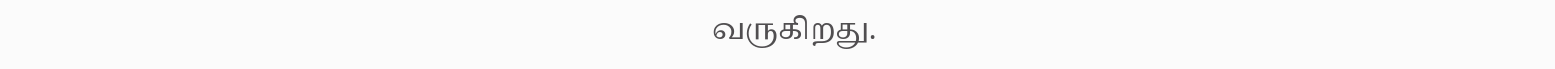வருகிறது.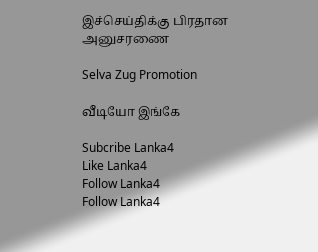இச்செய்திக்கு பிரதான அனுசரணை

Selva Zug Promotion

வீடியோ இங்கே

Subcribe Lanka4
Like Lanka4
Follow Lanka4
Follow Lanka4